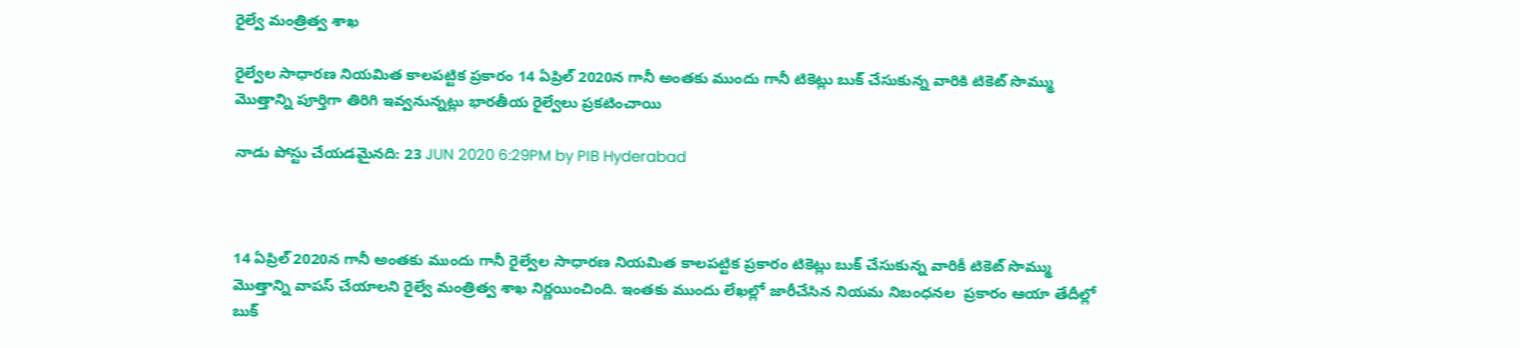రైల్వే మంత్రిత్వ శాఖ

రైల్వేల సాధారణ నియమిత కాలపట్టిక ప్రకారం 14 ఏప్రిల్ 2020న గానీ అంతకు ముందు గానీ టికెట్లు బుక్ చేసుకున్న వారికి టికెట్ సొమ్ము మొత్తాన్ని పూర్తిగా తిరిగి ఇవ్వనున్నట్లు భారతీయ రైల్వేలు ప్రకటించాయి

నాడు పోస్టు చేయడమైనది: 23 JUN 2020 6:29PM by PIB Hyderabad



14 ఏప్రిల్ 2020న గానీ అంతకు ముందు గానీ రైల్వేల సాధారణ నియమిత కాలపట్టిక ప్రకారం టికెట్లు బుక్ చేసుకున్న వారికీ టికెట్ సొమ్ము మొత్తాన్ని వాపస్ చేయాలని రైల్వే మంత్రిత్వ శాఖ నిర్ణయించింది. ఇంతకు ముందు లేఖల్లో జారీచేసిన నియమ నిబంధనల  ప్రకారం ఆయా తేదీల్లో బుక్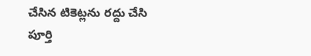చేసిన టికెట్లను రద్దు చేసి  పూర్తి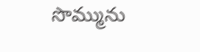సొమ్మును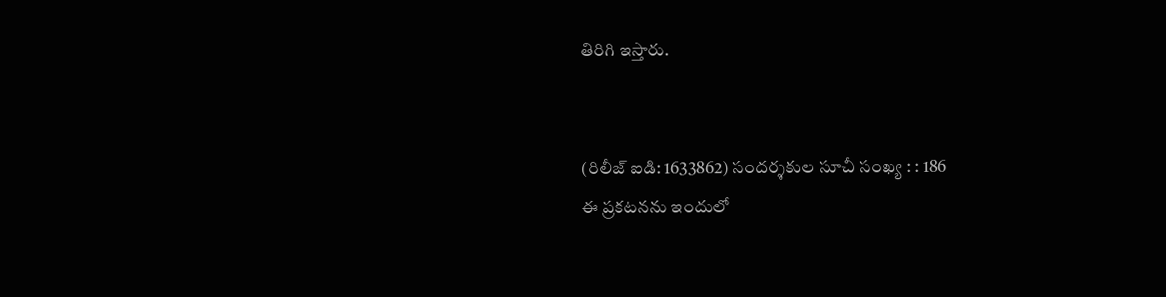తిరిగి ఇస్తారు.


(రిలీజ్ ఐడి: 1633862) సందర్శకుల సూచీ సంఖ్య : : 186
ఈ ప్రకటనను ఇందులో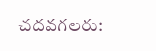చదవగలరు: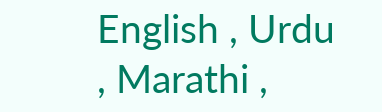English , Urdu , Marathi ,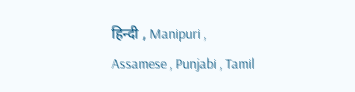हिन्दी , Manipuri , Assamese , Punjabi , Tamil